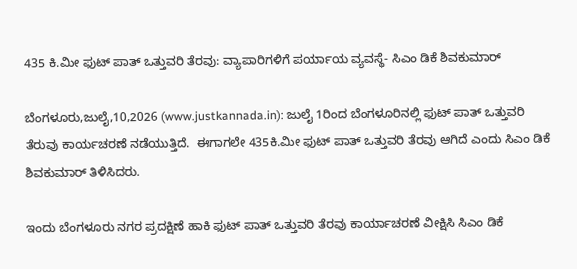435 ಕಿ.ಮೀ ಫುಟ್ ಪಾತ್ ಒತ್ತುವರಿ ತೆರವು: ವ್ಯಾಪಾರಿಗಳಿಗೆ ಪರ್ಯಾಯ ವ್ಯವಸ್ಥೆ- ಸಿಎಂ ಡಿಕೆ ಶಿವಕುಮಾರ್

ಬೆಂಗಳೂರು,ಜುಲೈ,10,2026 (www.justkannada.in): ಜುಲೈ 1ರಿಂದ ಬೆಂಗಳೂರಿನಲ್ಲಿ ಫುಟ್ ಪಾತ್ ಒತ್ತುವರಿ ತೆರುವು ಕಾರ್ಯಚರಣೆ ನಡೆಯುತ್ತಿದೆ.  ಈಗಾಗಲೇ 435ಕಿ.ಮೀ ಫುಟ್ ಪಾತ್ ಒತ್ತುವರಿ ತೆರವು ಆಗಿದೆ ಎಂದು ಸಿಎಂ ಡಿಕೆ ಶಿವಕುಮಾರ್ ತಿಳಿಸಿದರು.

ಇಂದು ಬೆಂಗಳೂರು ನಗರ ಪ್ರದಕ್ಷಿಣೆ ಹಾಕಿ ಫುಟ್ ಪಾತ್ ಒತ್ತುವರಿ ತೆರವು ಕಾರ್ಯಾಚರಣೆ ವೀಕ್ಷಿಸಿ ಸಿಎಂ ಡಿಕೆ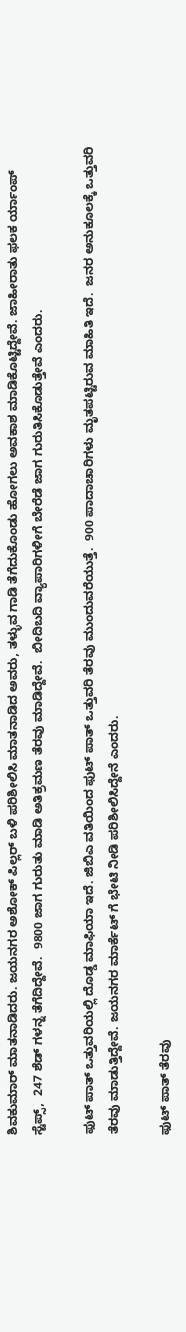ಶಿವಕುಮಾರ್ ಮಾತನಾಡಿದರು. ಜಯನಗರ ಅಶೋಕ್ ಪಿಲ್ಲರ್ ಬಳಿ ಪರಿಶೀಲಿಸಿ ಮಾತನಾಡಿದ ಅವರು, ತಳ್ಳುವ ಗಾಡಿ ತೆಗೆದುಕೊಂಡು ಹೋಗಲು ಅವಕಾಶ ಮಾಡಿಕೊಟ್ಟಿದ್ದೇವೆ. ಜಾಹೀರಾತು ಫಲಕ ರ್ಯಾಂಪ್ ಸ್ಟೆಪ್ಸ್,  247 ಶೆಡ್ ಗಳನ್ನ ತೆಗೆದಿದ್ದೇವೆ.  9800 ಜಾಗ ಗುರುತು ಮಾಡಿ ಅತಿಕ್ರಮಣ ತೆರವು ಮಾಡಿದ್ದೇವೆ.  ಬೀದಿಬದಿ ವ್ಯಾಪಾರಿಗಳೀಗೆ ಬೇರೆಡೆ ಜಾಗ ಗುರುತಿಸಿಕೊಡುತ್ತೇವೆ ಎಂದರು.

ಫುಟ್ ಪಾತ್ ಒತ್ತುವರಿಯಲ್ಲಿ ದೊಡ್ಡ ಮಾಫಿಯಾ ಇದೆ. ಜಿಬಿಎ ವತಿಯಿಂದ ಫುಟ್ ಪಾತ್ ಒತ್ತುವರಿ ತೆರವು ಮುಂದುವರೆಯುತ್ತೆ.  900 ಪಾದಾಚಾರಿಗಳು ಮೃತಪಟ್ಟಿರುವ ಮಾಹಿತಿ ಇದೆ.  ಜನರ ಅನುಕೂಲಕ್ಕೆ ಒತ್ತುವರಿ ತೆರವು ಮಾಡುತ್ತಿದ್ದೇವೆ. ಜಯನಗರ ಮಾರ್ಕೆಟ್ ಗೆ ಭೇಟಿ ನೀಡಿ ಪರಿಶೀಲಿಸಿದ್ದೇನೆ ಎಂದರು.

ಫುಟ್ ಪಾತ್ ತೆರವು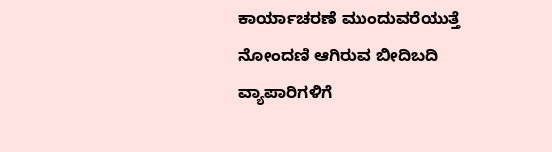ಕಾರ್ಯಾಚರಣೆ ಮುಂದುವರೆಯುತ್ತೆ ನೋಂದಣಿ ಆಗಿರುವ ಬೀದಿಬದಿ ವ್ಯಾಪಾರಿಗಳಿಗೆ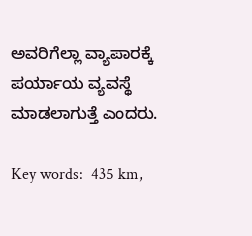ಅವರಿಗೆಲ್ಲಾ ವ್ಯಾಪಾರಕ್ಕೆ ಪರ್ಯಾಯ ವ್ಯವಸ್ಥೆ ಮಾಡಲಾಗುತ್ತೆ ಎಂದರು.

Key words:  435 km,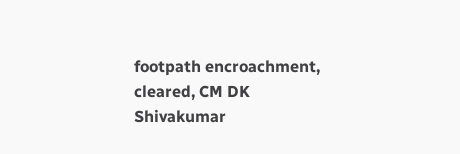footpath encroachment, cleared, CM DK Shivakumar